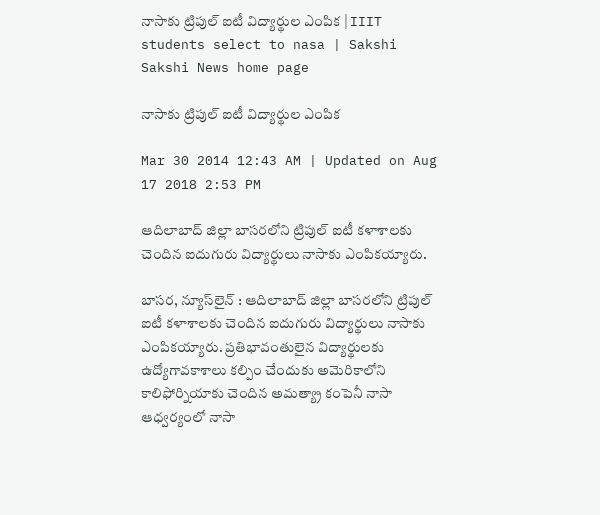నాసాకు ట్రిపుల్ ఐటీ విద్యార్థుల ఎంపిక | IIIT students select to nasa | Sakshi
Sakshi News home page

నాసాకు ట్రిపుల్ ఐటీ విద్యార్థుల ఎంపిక

Mar 30 2014 12:43 AM | Updated on Aug 17 2018 2:53 PM

ఆదిలాబాద్ జిల్లా బాసరలోని ట్రిపుల్ ఐటీ కళాశాలకు చెందిన ఐదుగురు విద్యార్థులు నాసాకు ఎంపికయ్యారు.

బాసర, న్యూస్‌లైన్ : ఆదిలాబాద్ జిల్లా బాసరలోని ట్రిపుల్ ఐటీ కళాశాలకు చెందిన ఐదుగురు విద్యార్థులు నాసాకు ఎంపికయ్యారు. ప్రతిభావంతులైన విద్యార్థులకు ఉద్యోగావకాశాలు కల్పిం చేందుకు అమెరికాలోని కాలిఫోర్నియాకు చెందిన అమత్య్రా కంపెనీ నాసా ఆధ్వర్యంలో నాసా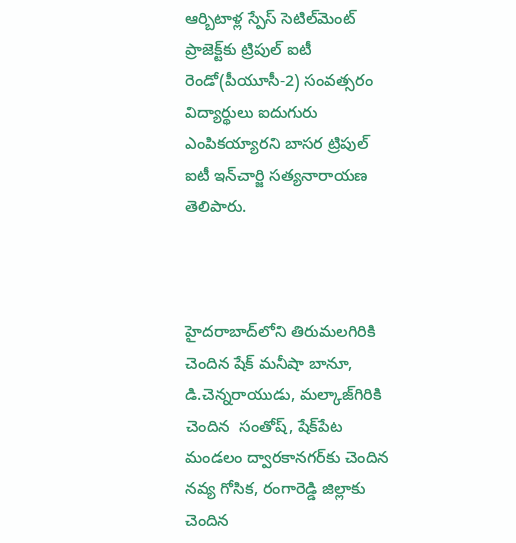ఆర్బిటాళ్ల స్పేస్ సెటిల్‌మెంట్ ప్రాజెక్ట్‌కు ట్రిపుల్ ఐటీ రెండో(పీయూసీ-2) సంవత్సరం విద్యార్థులు ఐదుగురు ఎంపికయ్యారని బాసర ట్రిపుల్ ఐటీ ఇన్‌చార్జి సత్యనారాయణ తెలిపారు.



హైదరాబాద్‌లోని తిరుమలగిరికి చెందిన షేక్ మనీషా బానూ, డి.చెన్నరాయుడు, మల్కాజ్‌గిరికి చెందిన  సంతోష్, షేక్‌పేట మండలం ద్వారకానగర్‌కు చెందిన నవ్య గోసిక, రంగారెడ్డి జిల్లాకు చెందిన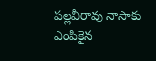పల్లవీరావు నాసాకు ఎంపికైన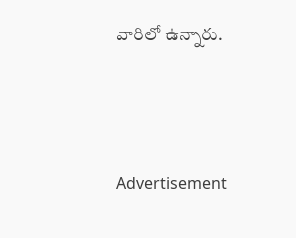వారిలో ఉన్నారు.




Advertisement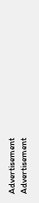Advertisement
Advertisement